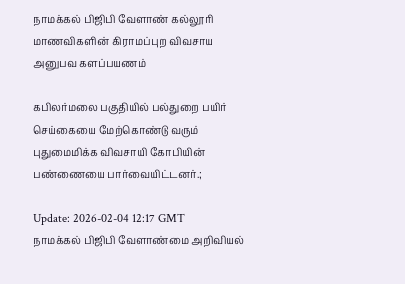நாமக்கல் பிஜிபி வேளாண் கல்லூரி மாணவிகளின் கிராமப்புற விவசாய அனுபவ களப்பயணம்

கபிலர்மலை பகுதியில் பல்துறை பயிர் செய்கையை மேற்கொண்டு வரும் புதுமைமிக்க விவசாயி கோபியின் பண்ணையை பார்வையிட்டனர்.;

Update: 2026-02-04 12:17 GMT
நாமக்கல் பிஜிபி வேளாண்மை அறிவியல்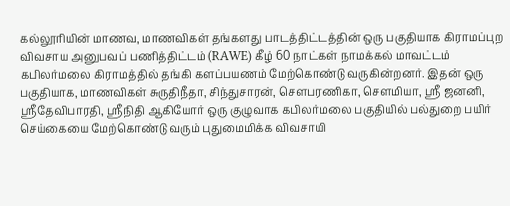கல்லூரியின் மாணவ, மாணவிகள் தங்களது பாடத்திட்டத்தின் ஒரு பகுதியாக கிராமப்புற விவசாய அனுபவப் பணித்திட்டம் (RAWE) கீழ் 60 நாட்கள் நாமக்கல் மாவட்டம் கபிலர்மலை கிராமத்தில் தங்கி களப்பயணம் மேற்கொண்டு வருகின்றனர். இதன் ஒரு பகுதியாக, மாணவிகள் சுருதிநீதா, சிந்துசாரன், சௌபரணிகா, சௌமியா, ஸ்ரீ ஜனனி, ஸ்ரீதேவிபாரதி, ஸ்ரீநிதி ஆகியோர் ஒரு குழுவாக கபிலர்மலை பகுதியில் பல்துறை பயிர் செய்கையை மேற்கொண்டு வரும் புதுமைமிக்க விவசாயி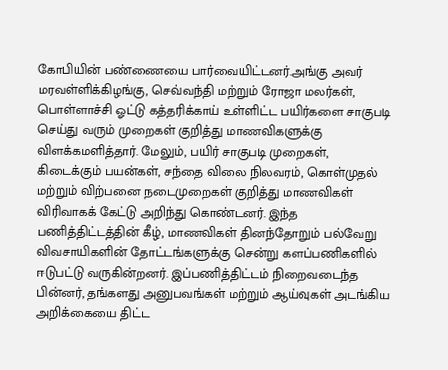கோபியின் பண்ணையை பார்வையிட்டனர்.அங்கு அவர் மரவள்ளிக்கிழங்கு, செவ்வந்தி மற்றும் ரோஜா மலர்கள், பொள்ளாச்சி ஓட்டு கத்தரிக்காய் உள்ளிட்ட பயிர்களை சாகுபடி செய்து வரும் முறைகள் குறித்து மாணவிகளுக்கு விளக்கமளித்தார். மேலும், பயிர் சாகுபடி முறைகள், கிடைக்கும் பயன்கள், சந்தை விலை நிலவரம், கொள்முதல் மற்றும் விற்பனை நடைமுறைகள் குறித்து மாணவிகள் விரிவாகக் கேட்டு அறிந்து கொண்டனர். இந்த பணித்திட்டத்தின் கீழ், மாணவிகள் தினந்தோறும் பல்வேறு விவசாயிகளின் தோட்டங்களுக்கு சென்று களப்பணிகளில் ஈடுபட்டு வருகின்றனர். இப்பணித்திட்டம் நிறைவடைந்த பின்னர், தங்களது அனுபவங்கள் மற்றும் ஆய்வுகள் அடங்கிய அறிக்கையை திட்ட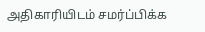அதிகாரியிடம் சமர்ப்பிக்க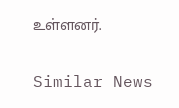உள்ளனர்.

Similar News